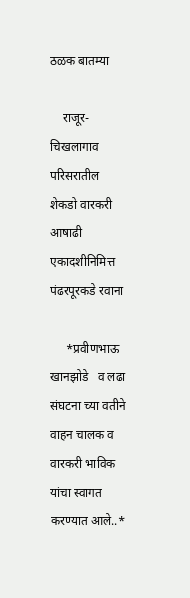ठळक बातम्या

    राजूर-चिखलागाव परिसरातील शेकडो वारकरी आषाढी एकादशीनिमित्त पंढरपूरकडे रवाना

     *प्रवीणभाऊ खानझोडे   व लढा संघटना च्या वतीने वाहन चालक व वारकरी भाविक यांचा स्वागत करण्यात आले..*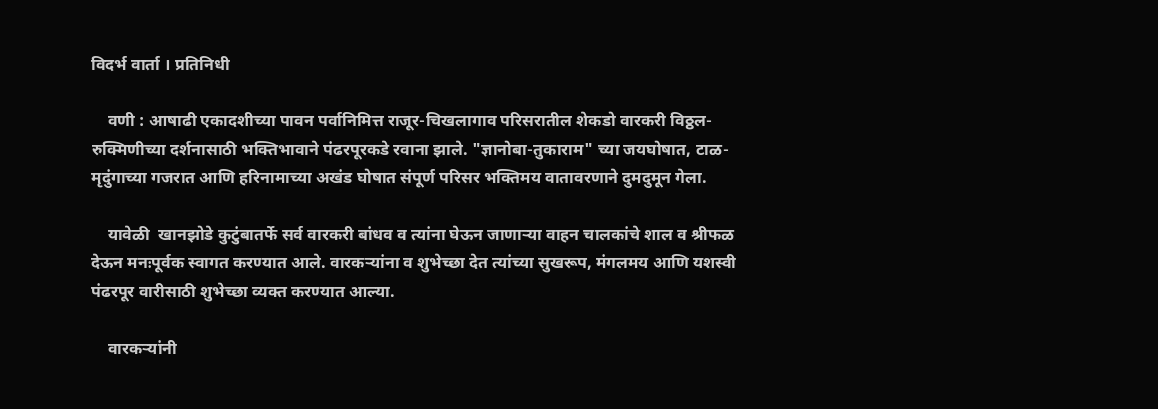विदर्भ वार्ता । प्रतिनिधी

    वणी : आषाढी एकादशीच्या पावन पर्वानिमित्त राजूर-चिखलागाव परिसरातील शेकडो वारकरी विठ्ठल-रुक्मिणीच्या दर्शनासाठी भक्तिभावाने पंढरपूरकडे रवाना झाले. "ज्ञानोबा-तुकाराम" च्या जयघोषात, टाळ-मृदुंगाच्या गजरात आणि हरिनामाच्या अखंड घोषात संपूर्ण परिसर भक्तिमय वातावरणाने दुमदुमून गेला.

    यावेळी  खानझोडे कुटुंबातर्फे सर्व वारकरी बांधव व त्यांना घेऊन जाणाऱ्या वाहन चालकांचे शाल व श्रीफळ देऊन मनःपूर्वक स्वागत करण्यात आले. वारकऱ्यांना व शुभेच्छा देत त्यांच्या सुखरूप, मंगलमय आणि यशस्वी पंढरपूर वारीसाठी शुभेच्छा व्यक्त करण्यात आल्या.

    वारकऱ्यांनी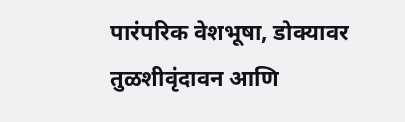पारंपरिक वेशभूषा, डोक्यावर तुळशीवृंदावन आणि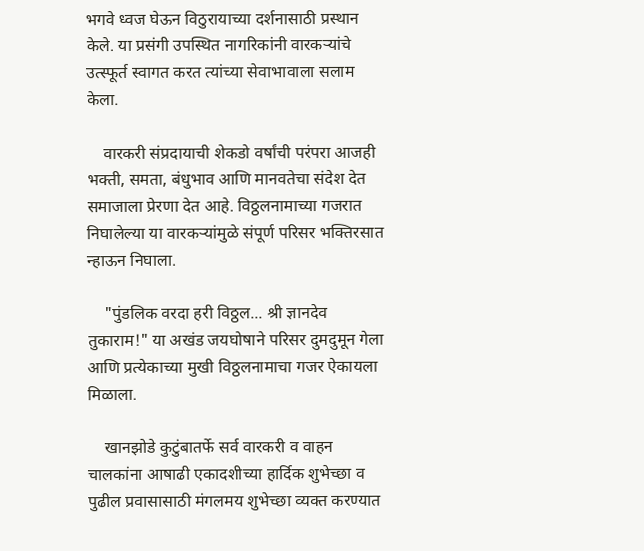भगवे ध्वज घेऊन विठुरायाच्या दर्शनासाठी प्रस्थान केले. या प्रसंगी उपस्थित नागरिकांनी वारकऱ्यांचे उत्स्फूर्त स्वागत करत त्यांच्या सेवाभावाला सलाम केला.

    वारकरी संप्रदायाची शेकडो वर्षांची परंपरा आजही भक्ती, समता, बंधुभाव आणि मानवतेचा संदेश देत समाजाला प्रेरणा देत आहे. विठ्ठलनामाच्या गजरात निघालेल्या या वारकऱ्यांमुळे संपूर्ण परिसर भक्तिरसात न्हाऊन निघाला.

    "पुंडलिक वरदा हरी विठ्ठल... श्री ज्ञानदेव तुकाराम!" या अखंड जयघोषाने परिसर दुमदुमून गेला आणि प्रत्येकाच्या मुखी विठ्ठलनामाचा गजर ऐकायला मिळाला.

    खानझोडे कुटुंबातर्फे सर्व वारकरी व वाहन चालकांना आषाढी एकादशीच्या हार्दिक शुभेच्छा व पुढील प्रवासासाठी मंगलमय शुभेच्छा व्यक्त करण्यात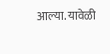आल्या. यावेळी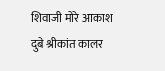शिवाजी मोरे आकाश दुबे श्रीकांत कालर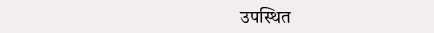उपस्थित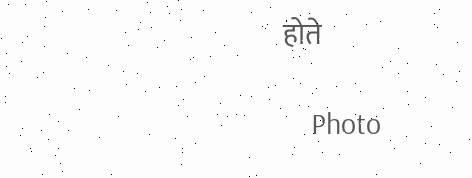होते

    Photo